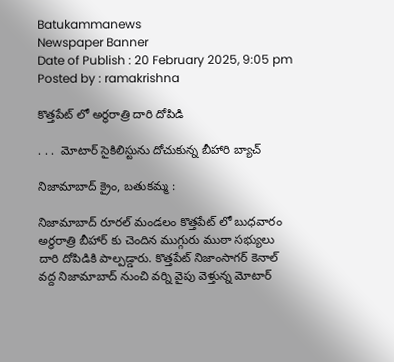Batukammanews
Newspaper Banner
Date of Publish : 20 February 2025, 9:05 pm Posted by : ramakrishna

కొత్తపేట్ లో అర్ధరాత్రి దారి దోపిడి

. . .  మోటార్ సైకిలిస్టును దోచుకున్న బీహారి బ్యాచ్

నిజామాబాద్ క్రైం, బతుకమ్మ :

నిజామాబాద్ రూరల్ మండలం కొత్తపేట్ లో బుధవారం అర్ధరాత్రి బీహార్ కు చెందిన ముగ్గురు ముఠా సభ్యులు దారి దోపిడికి పాల్పడ్డారు. కొత్తపేట్ నిజాంసాగర్ కెనాల్ వద్ద నిజామాబాద్ నుంచి వర్ని వైపు వెళ్తున్న మోటార్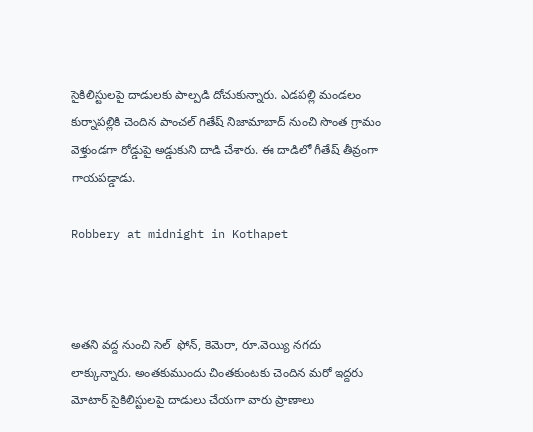సైకిలిస్టులపై దాడులకు పాల్పడి దోచుకున్నారు. ఎడపల్లి మండలం కుర్నాపల్లికి చెందిన పాంచల్ గితేష్ నిజామాబాద్ నుంచి సొంత గ్రామం వెళ్తుండగా రోడ్డుపై అడ్డుకుని దాడి చేశారు. ఈ దాడిలో గీతేష్ తీవ్రంగా గాయపడ్డాడు.

Robbery at midnight in Kothapet



అతని వద్ద నుంచి సెల్  ఫోన్, కెమెరా, రూ.వెయ్యి నగదు లాక్కున్నారు. అంతకుముందు చింతకుంటకు చెందిన మరో ఇద్దరు మోటార్ సైకిలిస్టులపై దాడులు చేయగా వారు ప్రాణాలు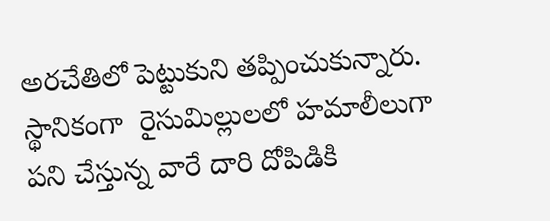అరచేతిలో పెట్టుకుని తప్పించుకున్నారు. స్థానికంగా  రైసుమిల్లులలో హమాలీలుగా పని చేస్తున్న వారే దారి దోపిడికి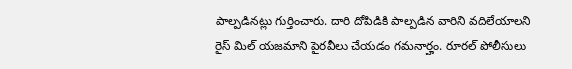పాల్పడినట్లు గుర్తించారు. దారి దోపిడికి పాల్పడిన వారిని వదిలేయాలని రైస్ మిల్ యజమాని పైరవీలు చేయడం గమనార్హం. రూరల్ పోలీసులు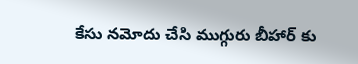కేసు నమోదు చేసి ముగ్గురు బీహార్ కు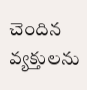చెందిన వ్యక్తులను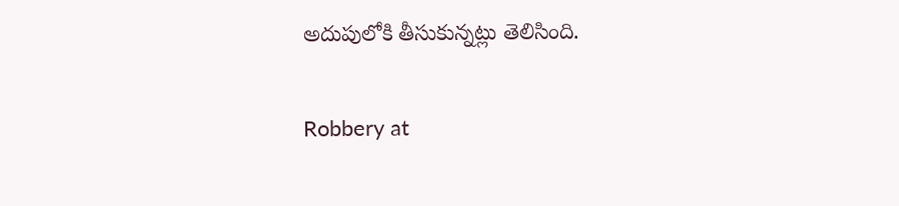అదుపులోకి తీసుకున్నట్లు తెలిసింది.

Robbery at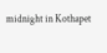midnight in Kothapet